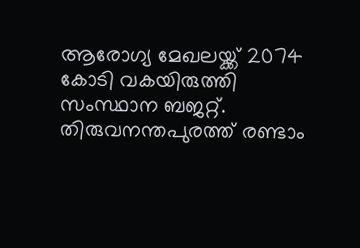ആരോഗ്യ മേഖലയ്ക്ക് 2074 കോടി വകയിരുത്തി സംസ്ഥാന ബജറ്റ്. തിരുവനന്തപുരത്ത് രണ്ടാം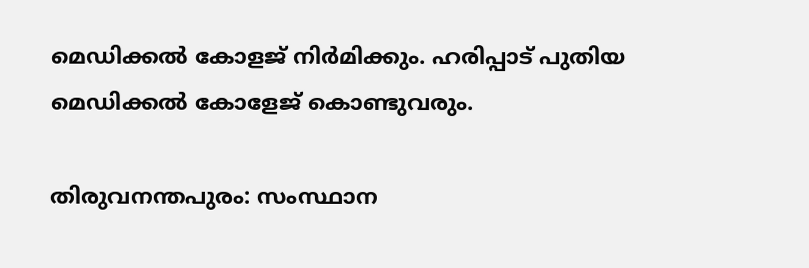മെഡിക്കൽ കോളജ് നിർമിക്കും. ഹരിപ്പാട് പുതിയ മെഡിക്കൽ കോളേജ് കൊണ്ടുവരും.

തിരുവനന്തപുരം: സംസ്ഥാന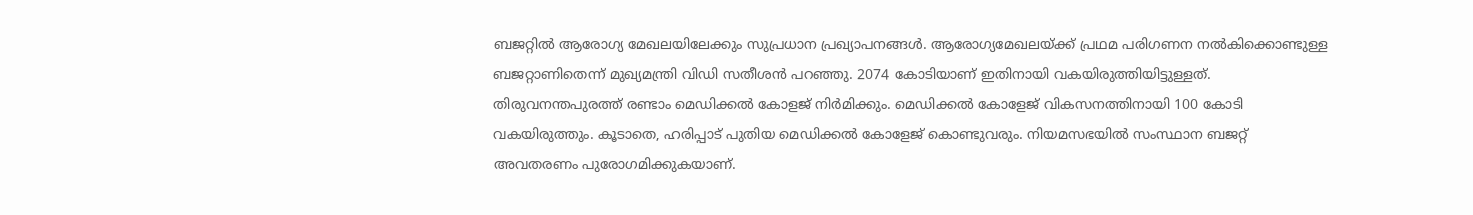ബജറ്റിൽ ആരോഗ്യ മേഖലയിലേക്കും സുപ്രധാന പ്രഖ്യാപനങ്ങൾ. ആരോഗ്യമേഖലയ്ക്ക് പ്രഥമ പരിഗണന നൽകിക്കൊണ്ടുള്ള ബജറ്റാണിതെന്ന് മുഖ്യമന്ത്രി വിഡി സതീശൻ പറഞ്ഞു. 2074 കോടിയാണ് ഇതിനായി വകയിരുത്തിയിട്ടുള്ളത്. തിരുവനന്തപുരത്ത് രണ്ടാം മെഡിക്കൽ കോളജ് നിർമിക്കും. മെഡിക്കൽ കോളേജ് വികസനത്തിനായി 100 കോടി വകയിരുത്തും. കൂടാതെ, ഹരിപ്പാട് പുതിയ മെഡിക്കൽ കോളേജ് കൊണ്ടുവരും. നിയമസഭയിൽ സംസ്ഥാന ബജറ്റ് അവതരണം പുരോഗമിക്കുകയാണ്.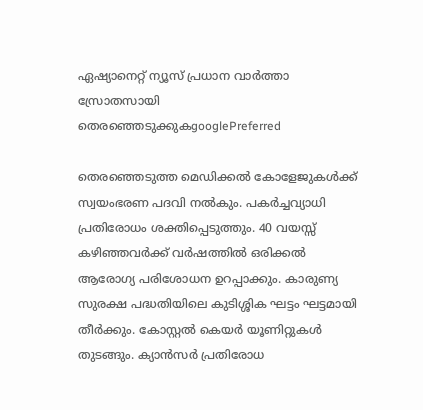ഏഷ്യാനെറ്റ് ന്യൂസ് പ്രധാന വാർത്താ സ്രോതസായി തെരഞ്ഞെടുക്കുകgooglePreferred

തെരഞ്ഞെടുത്ത മെഡിക്കൽ കോളേജുകൾക്ക് സ്വയംഭരണ പദവി നൽകും. പകർച്ചവ്യാധി പ്രതിരോധം ശക്തിപ്പെടുത്തും. 40 വയസ്സ് കഴിഞ്ഞവർക്ക് വർഷത്തിൽ ഒരിക്കൽ ആരോഗ്യ പരിശോധന ഉറപ്പാക്കും. കാരുണ്യ സുരക്ഷ പദ്ധതിയിലെ കുടിശ്ശിക ഘട്ടം ഘട്ടമായി തീർക്കും. കോസ്റ്റൽ കെയർ യൂണിറ്റുകൾ തുടങ്ങും. ക്യാൻസർ പ്രതിരോധ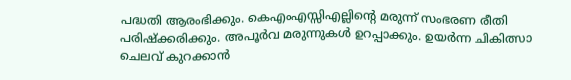പദ്ധതി ആരംഭിക്കും. കെഎംഎസ്സിഎല്ലിൻ്റെ മരുന്ന് സംഭരണ രീതി പരിഷ്ക്കരിക്കും. അപൂർവ മരുന്നുകൾ ഉറപ്പാക്കും. ഉയർന്ന ചികിത്സാ ചെലവ് കുറക്കാൻ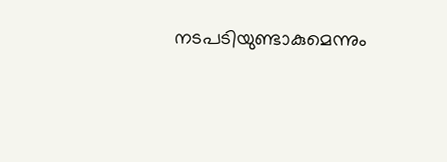നടപടിയുണ്ടാകുമെന്നും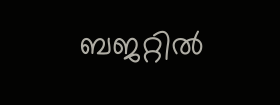ബജറ്റിൽ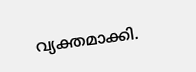വ്യക്തമാക്കി.